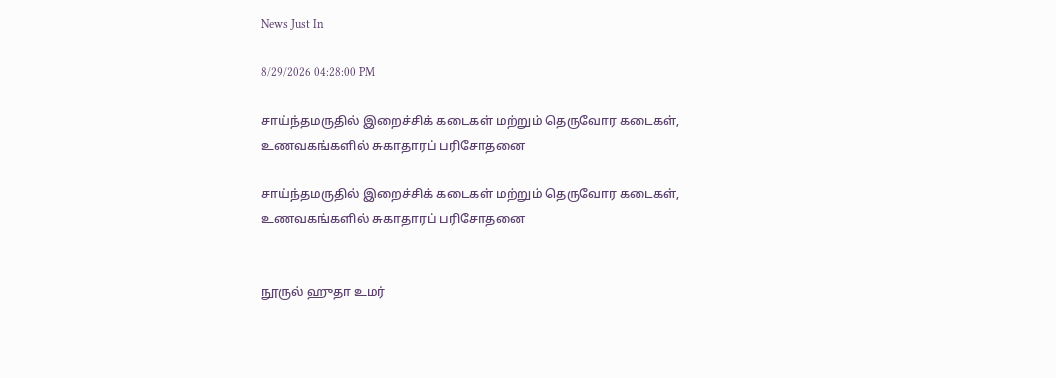News Just In

8/29/2026 04:28:00 PM

சாய்ந்தமருதில் இறைச்சிக் கடைகள் மற்றும் தெருவோர கடைகள், உணவகங்களில் சுகாதாரப் பரிசோதனை

சாய்ந்தமருதில் இறைச்சிக் கடைகள் மற்றும் தெருவோர கடைகள், உணவகங்களில் சுகாதாரப் பரிசோதனை


நூருல் ஹுதா உமர்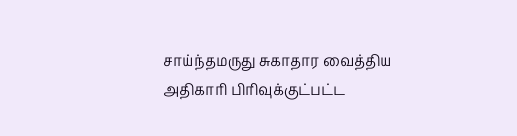சாய்ந்தமருது சுகாதார வைத்திய அதிகாரி பிரிவுக்குட்பட்ட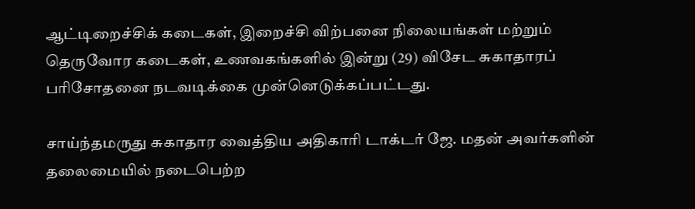ஆட்டிறைச்சிக் கடைகள், இறைச்சி விற்பனை நிலையங்கள் மற்றும் தெருவோர கடைகள், உணவகங்களில் இன்று (29) விசேட சுகாதாரப் பரிசோதனை நடவடிக்கை முன்னெடுக்கப்பட்டது.

சாய்ந்தமருது சுகாதார வைத்திய அதிகாரி டாக்டர் ஜே. மதன் அவர்களின் தலைமையில் நடைபெற்ற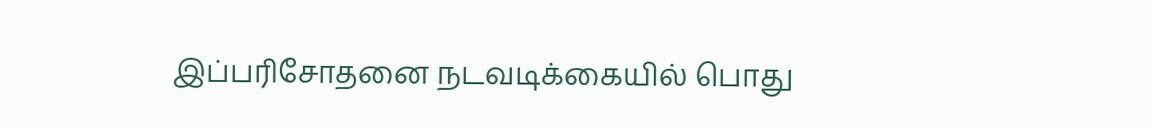இப்பரிசோதனை நடவடிக்கையில் பொது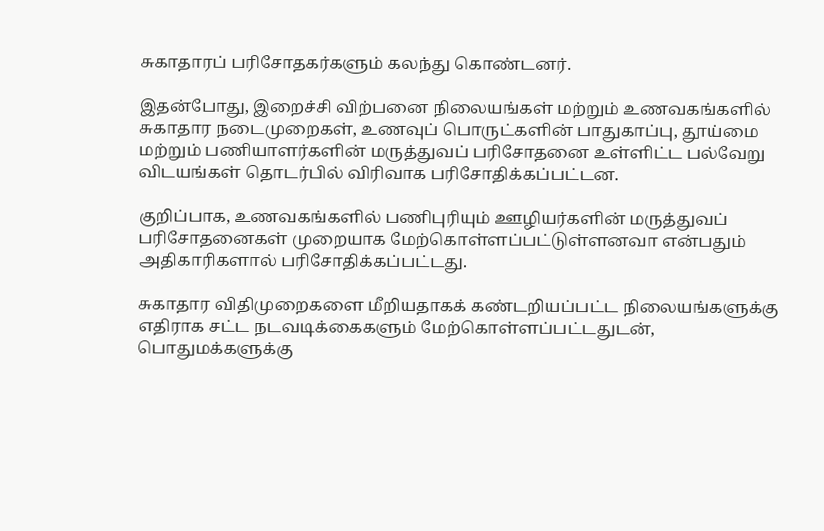சுகாதாரப் பரிசோதகர்களும் கலந்து கொண்டனர்.

இதன்போது, இறைச்சி விற்பனை நிலையங்கள் மற்றும் உணவகங்களில் சுகாதார நடைமுறைகள், உணவுப் பொருட்களின் பாதுகாப்பு, தூய்மை மற்றும் பணியாளர்களின் மருத்துவப் பரிசோதனை உள்ளிட்ட பல்வேறு விடயங்கள் தொடர்பில் விரிவாக பரிசோதிக்கப்பட்டன.

குறிப்பாக, உணவகங்களில் பணிபுரியும் ஊழியர்களின் மருத்துவப் பரிசோதனைகள் முறையாக மேற்கொள்ளப்பட்டுள்ளனவா என்பதும் அதிகாரிகளால் பரிசோதிக்கப்பட்டது.

சுகாதார விதிமுறைகளை மீறியதாகக் கண்டறியப்பட்ட நிலையங்களுக்கு எதிராக சட்ட நடவடிக்கைகளும் மேற்கொள்ளப்பட்டதுடன், பொதுமக்களுக்கு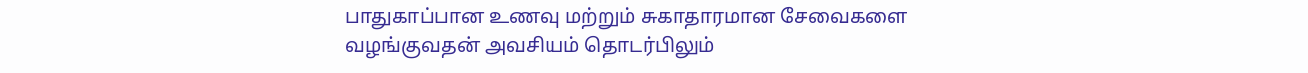பாதுகாப்பான உணவு மற்றும் சுகாதாரமான சேவைகளை வழங்குவதன் அவசியம் தொடர்பிலும்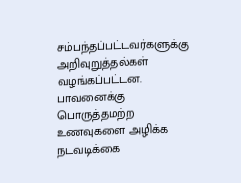சம்பந்தப்பட்டவர்களுக்கு அறிவுறுத்தல்கள் வழங்கப்பட்டன. பாவனைக்கு பொருத்தமற்ற உணவுகளை அழிக்க நடவடிக்கை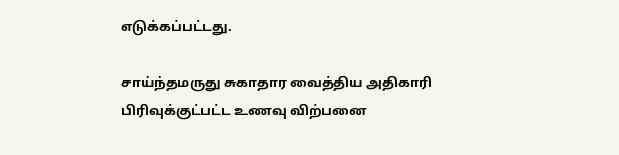எடுக்கப்பட்டது.

சாய்ந்தமருது சுகாதார வைத்திய அதிகாரி பிரிவுக்குட்பட்ட உணவு விற்பனை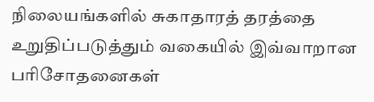நிலையங்களில் சுகாதாரத் தரத்தை உறுதிப்படுத்தும் வகையில் இவ்வாறான பரிசோதனைகள்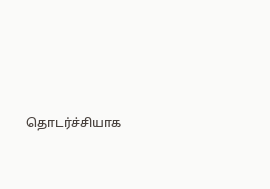தொடர்ச்சியாக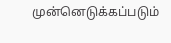முன்னெடுக்கப்படும்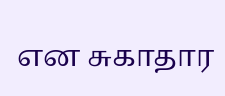என சுகாதார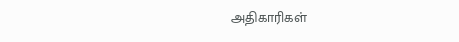அதிகாரிகள்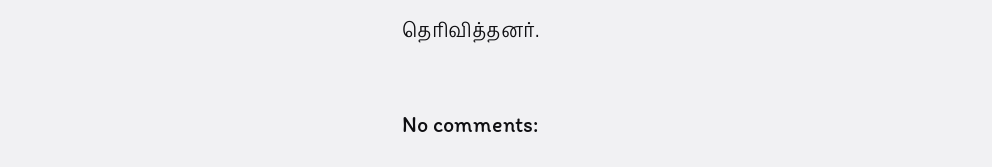தெரிவித்தனர்.


No comments: